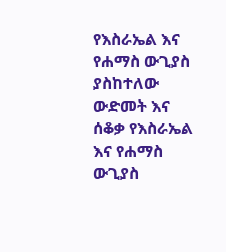የእስራኤል እና የሐማስ ውጊያስ ያስከተለው ውድመት እና ሰቆቃ የእስራኤል እና የሐማስ ውጊያስ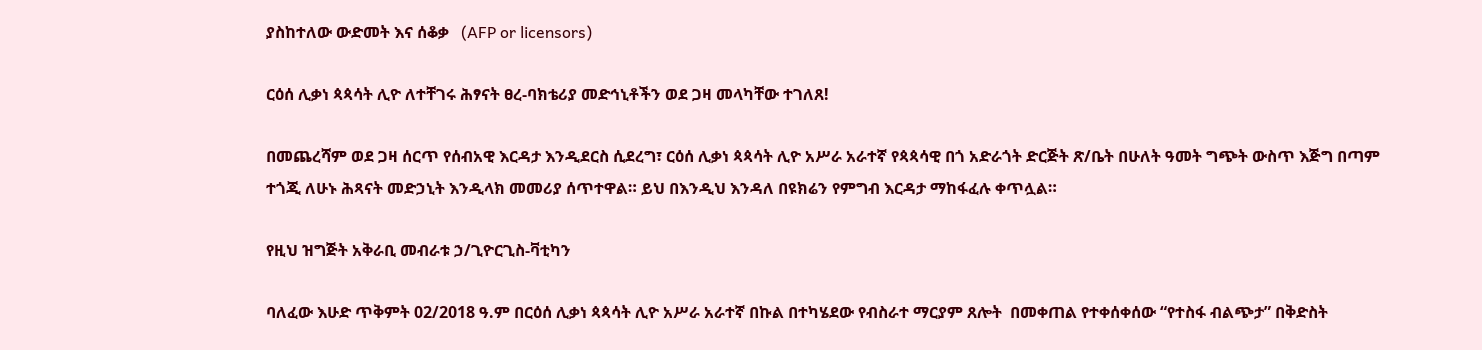ያስከተለው ውድመት እና ሰቆቃ   (AFP or licensors)

ርዕሰ ሊቃነ ጳጳሳት ሊዮ ለተቸገሩ ሕፃናት ፀረ-ባክቴሪያ መድኅኒቶችን ወደ ጋዛ መላካቸው ተገለጸ!

በመጨረሻም ወደ ጋዛ ሰርጥ የሰብአዊ እርዳታ እንዲደርስ ሲደረግ፣ ርዕሰ ሊቃነ ጳጳሳት ሊዮ አሥራ አራተኛ የጳጳሳዊ በጎ አድራጎት ድርጅት ጽ/ቤት በሁለት ዓመት ግጭት ውስጥ እጅግ በጣም ተጎጂ ለሁኑ ሕጻናት መድኃኒት እንዲላክ መመሪያ ሰጥተዋል። ይህ በእንዲህ እንዳለ በዩክሬን የምግብ እርዳታ ማከፋፈሉ ቀጥሏል።

የዚህ ዝግጅት አቅራቢ መብራቱ ኃ/ጊዮርጊስ-ቫቲካን

ባለፈው እሁድ ጥቅምት 02/2018 ዓ.ም በርዕሰ ሊቃነ ጳጳሳት ሊዮ አሥራ አራተኛ በኩል በተካሄደው የብስራተ ማርያም ጸሎት  በመቀጠል የተቀሰቀሰው “የተስፋ ብልጭታ” በቅድስት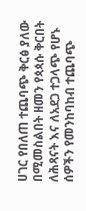ሀገር የበለጠ ተጨባጭ ቅርፅ ያለው በሚመስልበት ዘመን የጳጳሱ ቅርበት ለሕጻናት እና ለአደጋ ተጋላጭ የሆኑ ሰዎችን የመንከባከብ ተጨባጭ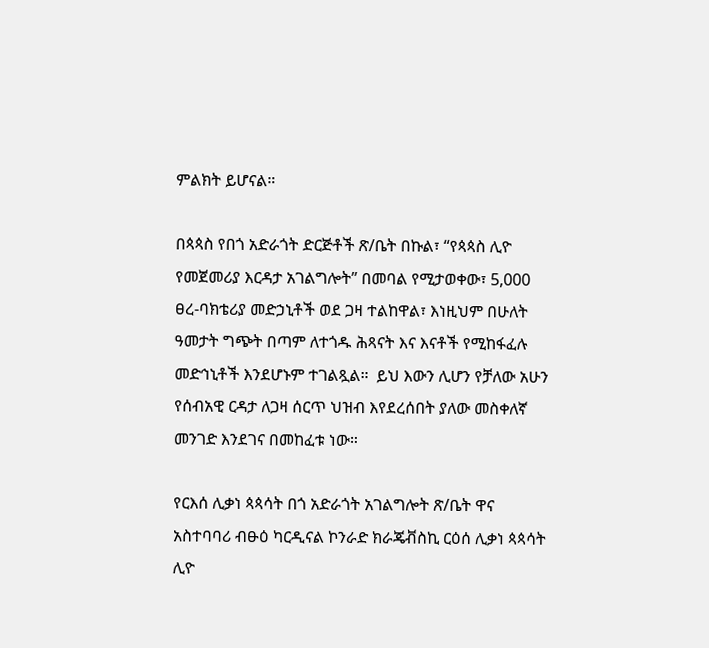ምልክት ይሆናል።

በጳጳስ የበጎ አድራጎት ድርጅቶች ጽ/ቤት በኩል፣ “የጳጳስ ሊዮ የመጀመሪያ እርዳታ አገልግሎት” በመባል የሚታወቀው፣ 5,000 ፀረ-ባክቴሪያ መድኃኒቶች ወደ ጋዛ ተልከዋል፣ እነዚህም በሁለት ዓመታት ግጭት በጣም ለተጎዱ ሕጻናት እና እናቶች የሚከፋፈሉ መድኅኒቶች እንደሆኑም ተገልጿል።  ይህ እውን ሊሆን የቻለው አሁን የሰብአዊ ርዳታ ለጋዛ ሰርጥ ህዝብ እየደረሰበት ያለው መስቀለኛ መንገድ እንደገና በመከፈቱ ነው።

የርእሰ ሊቃነ ጳጳሳት በጎ አድራጎት አገልግሎት ጽ/ቤት ዋና አስተባባሪ ብፁዕ ካርዲናል ኮንራድ ክራጄቭስኪ ርዕሰ ሊቃነ ጳጳሳት ሊዮ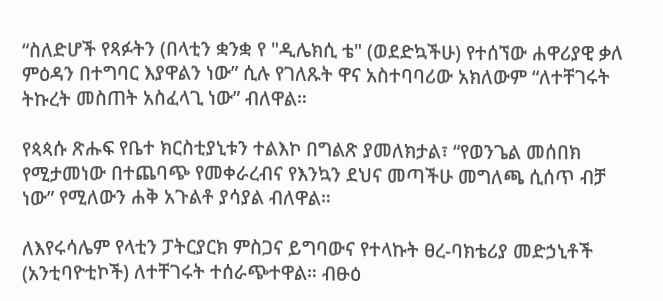“ስለድሆች የጻፉትን (በላቲን ቋንቋ የ "ዲሌክሲ ቴ" (ወደድኳችሁ) የተሰኘው ሐዋሪያዊ ቃለ ምዕዳን በተግባር እያዋልን ነው” ሲሉ የገለጹት ዋና አስተባባሪው አክለውም “ለተቸገሩት ትኩረት መስጠት አስፈላጊ ነው” ብለዋል።

የጳጳሱ ጽሑፍ የቤተ ክርስቲያኒቱን ተልእኮ በግልጽ ያመለክታል፣ “የወንጌል መሰበክ የሚታመነው በተጨባጭ የመቀራረብና የእንኳን ደህና መጣችሁ መግለጫ ሲሰጥ ብቻ ነው” የሚለውን ሐቅ አጉልቶ ያሳያል ብለዋል።

ለእየሩሳሌም የላቲን ፓትርያርክ ምስጋና ይግባውና የተላኩት ፀረ-ባክቴሪያ መድኃኒቶች (አንቲባዮቲኮች) ለተቸገሩት ተሰራጭተዋል። ብፁዕ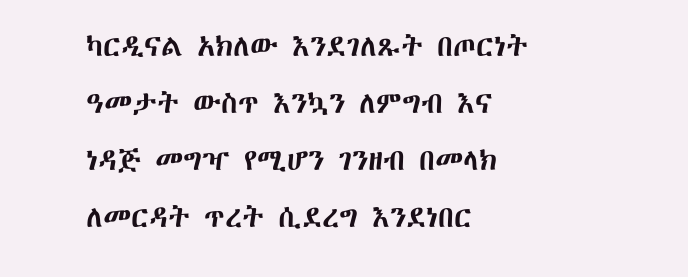ካርዲናል አክለው እንደገለጹት በጦርነት ዓመታት ውስጥ እንኳን ለምግብ እና ነዳጅ መግዣ የሚሆን ገንዘብ በመላክ ለመርዳት ጥረት ሲደረግ እንደነበር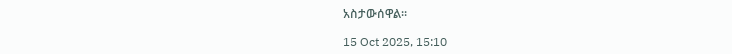አስታውሰዋል።

15 Oct 2025, 15:10